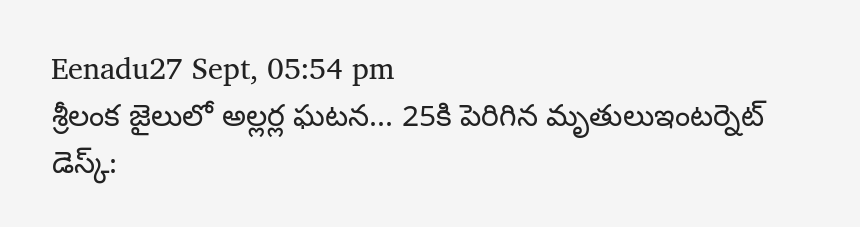Eenadu27 Sept, 05:54 pm
శ్రీలంక జైలులో అల్లర్ల ఘటన... 25కి పెరిగిన మృతులుఇంటర్నెట్ డెస్క్: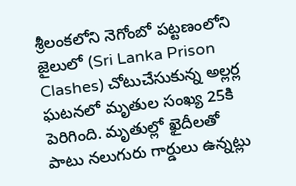శ్రీలంకలోని నెగోంబో పట్టణంలోని జైలులో (Sri Lanka Prison Clashes) చోటుచేసుకున్న అల్లర్ల ఘటనలో మృతుల సంఖ్య 25కి పెరిగింది. మృతుల్లో ఖైదీలతో పాటు నలుగురు గార్డులు ఉన్నట్లు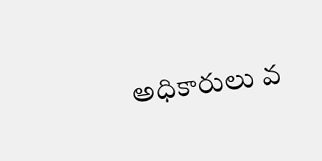అధికారులు వ